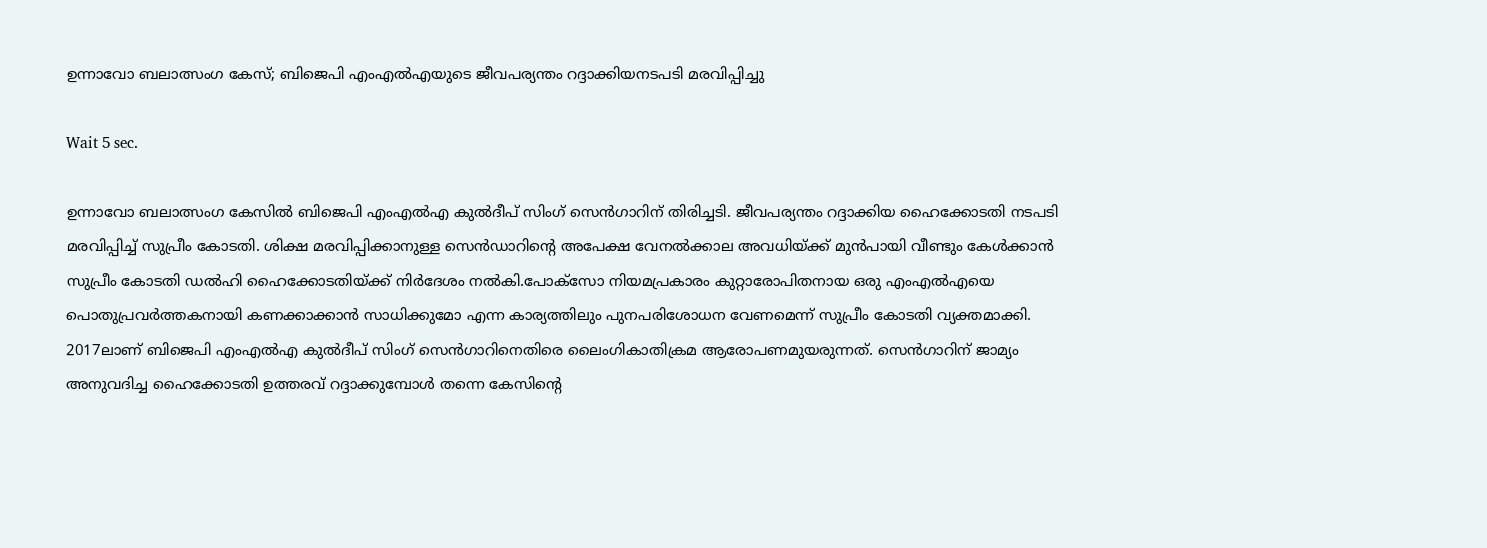ഉന്നാവോ ബലാത്സംഗ കേസ്; ബിജെപി എംഎൽഎയുടെ ജീവപര്യന്തം റദ്ദാക്കിയനടപടി മരവിപ്പിച്ചു

Wait 5 sec.

ഉന്നാവോ ബലാത്സംഗ കേസിൽ ബിജെപി എംഎൽഎ കുൽദീപ് സിംഗ് സെൻഗാറിന് തിരിച്ചടി. ജീവപര്യന്തം റദ്ദാക്കിയ ഹൈക്കോടതി നടപടി മരവിപ്പിച്ച് സുപ്രീം കോടതി. ശിക്ഷ മരവിപ്പിക്കാനുള്ള സെൻഡാറിന്റെ അപേക്ഷ വേനൽക്കാല അവധിയ്ക്ക് മുൻപായി വീണ്ടും കേൾക്കാൻ സുപ്രീം കോടതി ഡൽഹി ഹൈക്കോടതിയ്ക്ക് നിർദേശം നൽകി.പോക്സോ നിയമപ്രകാരം കുറ്റാരോപിതനായ ഒരു എംഎൽഎയെ പൊതുപ്രവർത്തകനായി കണക്കാക്കാൻ സാധിക്കുമോ എന്ന കാര്യത്തിലും പുനപരിശോധന വേണമെന്ന് സുപ്രീം കോടതി വ്യക്തമാക്കി. 2017ലാണ് ബിജെപി എംഎൽഎ കുൽദീപ് സിംഗ് സെൻഗാറിനെതിരെ ലൈംഗികാതിക്രമ ആരോപണമുയരുന്നത്. സെൻഗാറിന് ജാമ്യം അനുവദിച്ച ഹൈക്കോടതി ഉത്തരവ് റദ്ദാക്കുമ്പോൾ തന്നെ കേസിന്റെ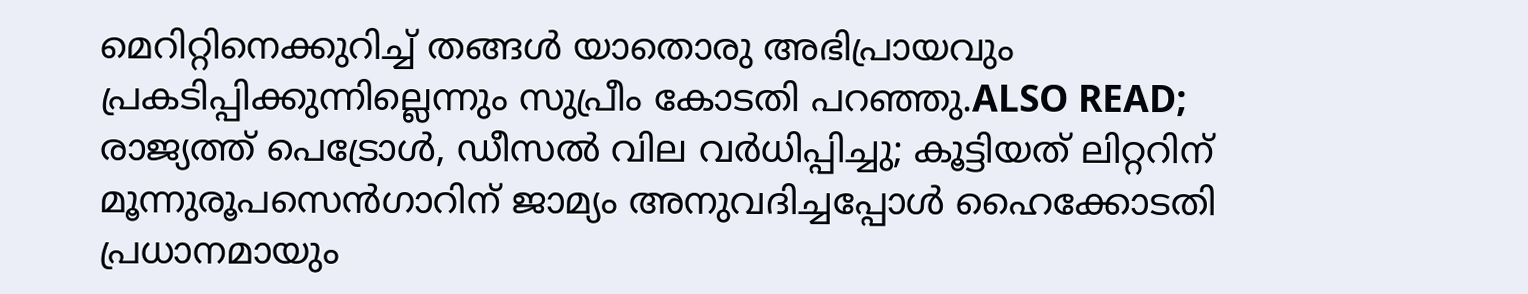മെറിറ്റിനെക്കുറിച്ച് തങ്ങൾ യാതൊരു അഭിപ്രായവും പ്രകടിപ്പിക്കുന്നില്ലെന്നും സുപ്രീം കോടതി പറഞ്ഞു.ALSO READ; രാജ്യത്ത് പെട്രോള്‍, ഡീസല്‍ വില വര്‍ധിപ്പിച്ചു; കൂട്ടിയത് ലിറ്ററിന് മൂന്നുരൂപസെൻഗാറിന് ജാമ്യം അനുവദിച്ചപ്പോൾ ഹൈക്കോടതി പ്രധാനമായും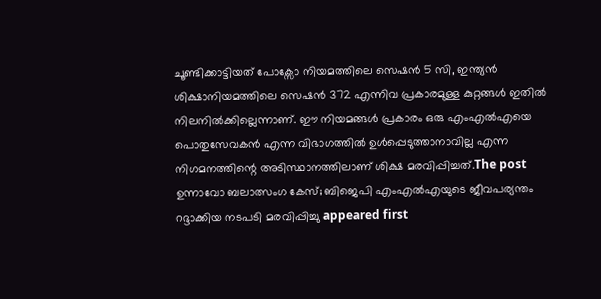ചൂണ്ടിക്കാട്ടിയത് പോക്സോ നിയമത്തിലെ സെഷൻ 5 സി, ഇന്ത്യൻ ശിക്ഷാനിയമത്തിലെ സെഷൻ 372 എന്നിവ പ്രകാരമുള്ള കുറ്റങ്ങൾ ഇതിൽ നിലനിൽക്കില്ലെന്നാണ്. ഈ നിയമങ്ങൾ പ്രകാരം ഒരു എംഎൽഎയെ പൊതുസേവകൻ എന്ന വിഭാഗത്തിൽ ഉൾപ്പെടുത്താനാവില്ല എന്ന നിഗമനത്തിന്റെ അടിസ്ഥാനത്തിലാണ് ശിക്ഷ മരവിപ്പിച്ചത്.The post ഉന്നാവോ ബലാത്സംഗ കേസ്; ബിജെപി എംഎൽഎയുടെ ജീവപര്യന്തം റദ്ദാക്കിയ നടപടി മരവിപ്പിച്ചു appeared first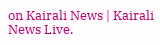on Kairali News | Kairali News Live.